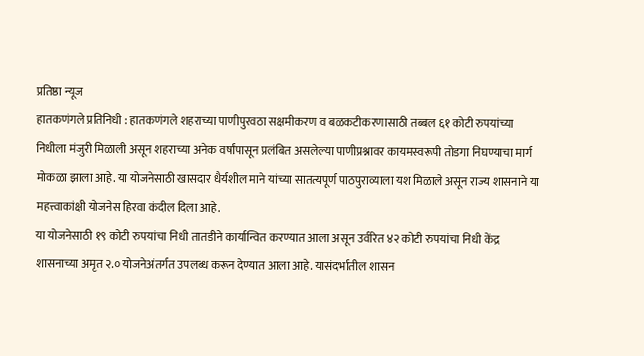प्रतिष्ठा न्यूज
हातकणंगले प्रतिनिधी : हातकणंगले शहराच्या पाणीपुरवठा सक्षमीकरण व बळकटीकरणासाठी तब्बल ६१ कोटी रुपयांच्या निधीला मंजुरी मिळाली असून शहराच्या अनेक वर्षांपासून प्रलंबित असलेल्या पाणीप्रश्नावर कायमस्वरूपी तोडगा निघण्याचा मार्ग मोकळा झाला आहे. या योजनेसाठी खासदार धैर्यशील माने यांच्या सातत्यपूर्ण पाठपुराव्याला यश मिळाले असून राज्य शासनाने या महत्त्वाकांक्षी योजनेस हिरवा कंदील दिला आहे.
या योजनेसाठी १९ कोटी रुपयांचा निधी तातडीने कार्यान्वित करण्यात आला असून उर्वरित ४२ कोटी रुपयांचा निधी केंद्र शासनाच्या अमृत २.० योजनेअंतर्गत उपलब्ध करून देण्यात आला आहे. यासंदर्भातील शासन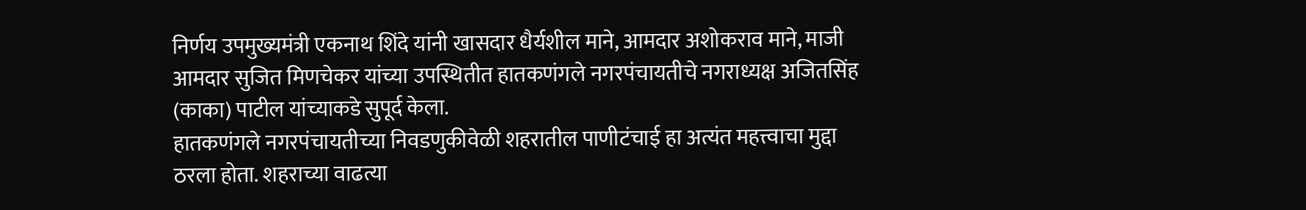निर्णय उपमुख्यमंत्री एकनाथ शिंदे यांनी खासदार धैर्यशील माने, आमदार अशोकराव माने, माजी आमदार सुजित मिणचेकर यांच्या उपस्थितीत हातकणंगले नगरपंचायतीचे नगराध्यक्ष अजितसिंह (काका) पाटील यांच्याकडे सुपूर्द केला.
हातकणंगले नगरपंचायतीच्या निवडणुकीवेळी शहरातील पाणीटंचाई हा अत्यंत महत्त्वाचा मुद्दा ठरला होता. शहराच्या वाढत्या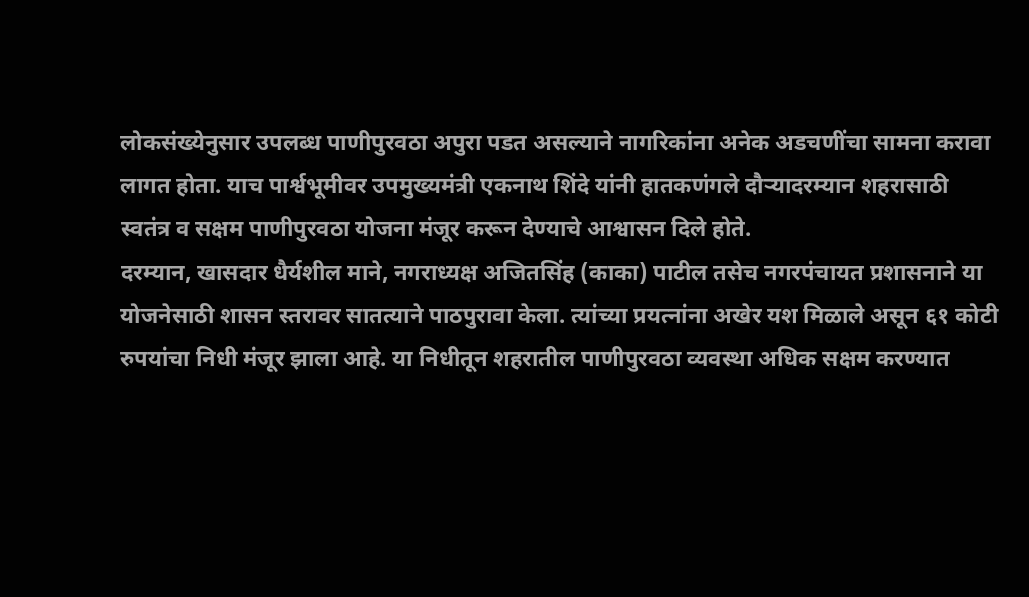लोकसंख्येनुसार उपलब्ध पाणीपुरवठा अपुरा पडत असल्याने नागरिकांना अनेक अडचणींचा सामना करावा लागत होता. याच पार्श्वभूमीवर उपमुख्यमंत्री एकनाथ शिंदे यांनी हातकणंगले दौऱ्यादरम्यान शहरासाठी स्वतंत्र व सक्षम पाणीपुरवठा योजना मंजूर करून देण्याचे आश्वासन दिले होते.
दरम्यान, खासदार धैर्यशील माने, नगराध्यक्ष अजितसिंह (काका) पाटील तसेच नगरपंचायत प्रशासनाने या योजनेसाठी शासन स्तरावर सातत्याने पाठपुरावा केला. त्यांच्या प्रयत्नांना अखेर यश मिळाले असून ६१ कोटी रुपयांचा निधी मंजूर झाला आहे. या निधीतून शहरातील पाणीपुरवठा व्यवस्था अधिक सक्षम करण्यात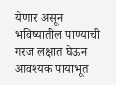येणार असून भविष्यातील पाण्याची गरज लक्षात घेऊन आवश्यक पायाभूत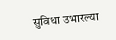सुविधा उभारल्या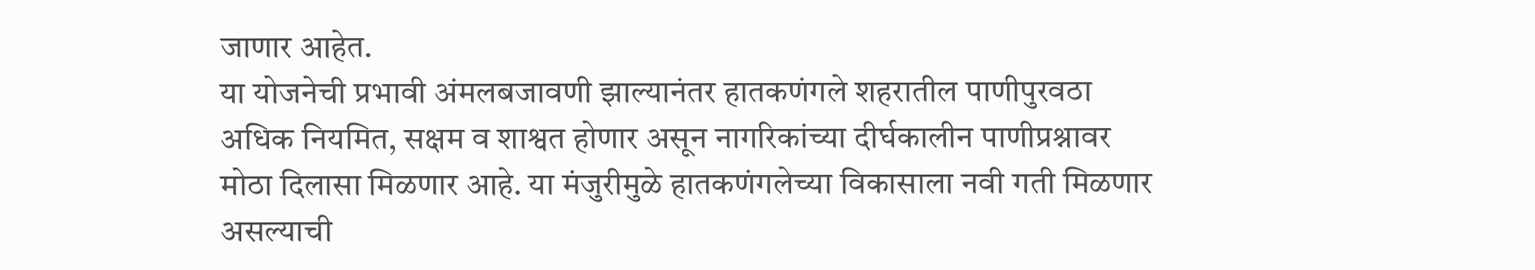जाणार आहेत.
या योजनेची प्रभावी अंमलबजावणी झाल्यानंतर हातकणंगले शहरातील पाणीपुरवठा अधिक नियमित, सक्षम व शाश्वत होणार असून नागरिकांच्या दीर्घकालीन पाणीप्रश्नावर मोठा दिलासा मिळणार आहे. या मंजुरीमुळे हातकणंगलेच्या विकासाला नवी गती मिळणार असल्याची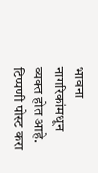भावना नागरिकांमधून व्यक्त होत आहे.
टिप्पणी पोस्ट करा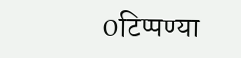0टिप्पण्या